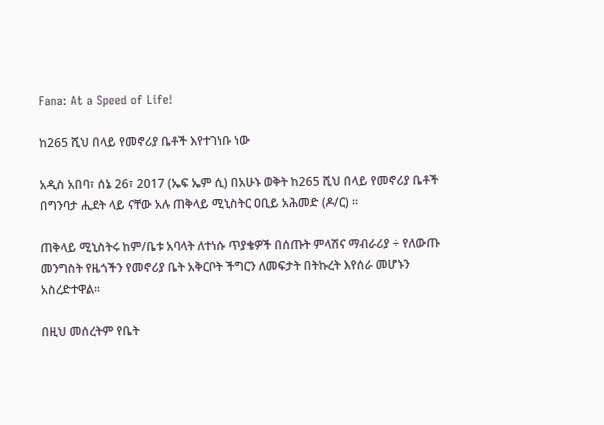Fana: At a Speed of Life!

ከ265 ሺህ በላይ የመኖሪያ ቤቶች እየተገነቡ ነው

አዲስ አበባ፣ ሰኔ 26፣ 2017 (ኤፍ ኤም ሲ) በአሁኑ ወቅት ከ265 ሺህ በላይ የመኖሪያ ቤቶች በግንባታ ሒደት ላይ ናቸው አሉ ጠቅላይ ሚኒስትር ዐቢይ አሕመድ (ዶ/ር) ።

ጠቅላይ ሚኒስትሩ ከም/ቤቱ አባላት ለተነሱ ጥያቄዎች በሰጡት ምላሽና ማብራሪያ ÷ የለውጡ መንግስት የዜጎችን የመኖሪያ ቤት አቅርቦት ችግርን ለመፍታት በትኩረት እየሰራ መሆኑን አስረድተዋል፡፡

በዚህ መሰረትም የቤት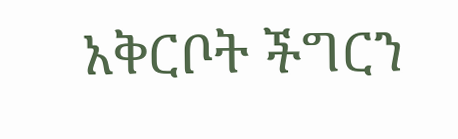አቅርቦት ችግርን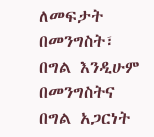ለመፍታት በመንግስት፣ በግል እንዲሁም በመንግስትና በግል አጋርነት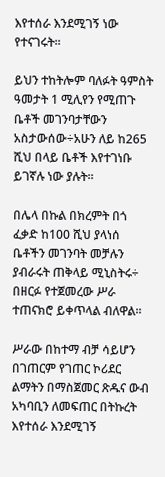እየተሰራ እንደሚገኝ ነው የተናገሩት፡፡

ይህን ተከትሎም ባለፉት ዓምስት ዓመታት 1 ሚሊየን የሚጠጉ ቤቶች መገንባታቸውን አስታውሰው÷አሁን ለይ ከ265 ሺህ በላይ ቤቶች እየተገነቡ ይገኛሉ ነው ያሉት፡፡

በሌላ በኩል በክረምት በጎ ፈቃድ ከ100 ሺህ ያላነሰ ቤቶችን መገንባት መቻሉን ያብራሩት ጠቅላይ ሚኒስትሩ÷ በዘርፉ የተጀመረው ሥራ ተጠናክሮ ይቀጥላል ብለዋል፡፡

ሥራው በከተማ ብቻ ሳይሆን በገጠርም የገጠር ኮሪደር ልማትን በማስጀመር ጽዱና ውብ አካባቢን ለመፍጠር በትኩረት እየተሰራ እንደሚገኝ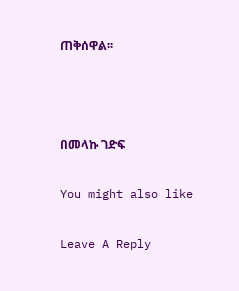ጠቅሰዋል፡፡



በመላኩ ገድፍ

You might also like

Leave A Reply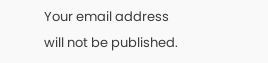Your email address will not be published.